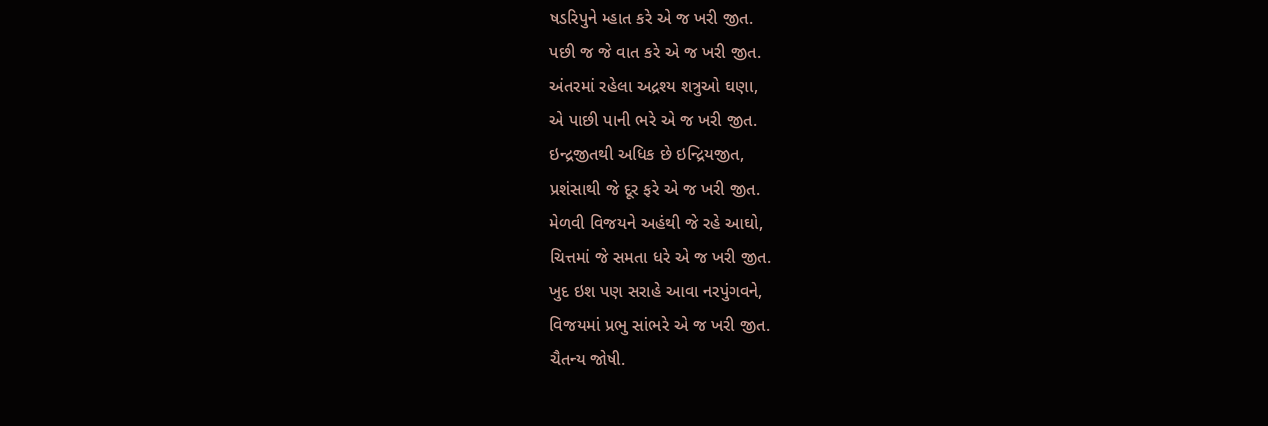ષડરિપુને મ્હાત કરે એ જ ખરી જીત.
પછી જ જે વાત કરે એ જ ખરી જીત.
અંતરમાં રહેલા અદ્રશ્ય શત્રુઓ ઘણા,
એ પાછી પાની ભરે એ જ ખરી જીત.
ઇન્દ્રજીતથી અધિક છે ઇન્દ્રિયજીત,
પ્રશંસાથી જે દૂર ફરે એ જ ખરી જીત.
મેળવી વિજયને અહંથી જે રહે આઘો,
ચિત્તમાં જે સમતા ધરે એ જ ખરી જીત.
ખુદ ઇશ પણ સરાહે આવા નરપુંગવને,
વિજયમાં પ્રભુ સાંભરે એ જ ખરી જીત.
ચૈતન્ય જોષી.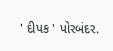' દીપક ' પોરબંદર.